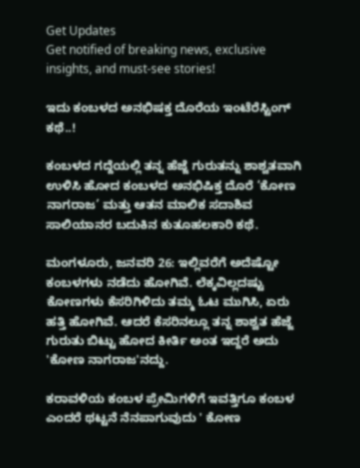Get Updates
Get notified of breaking news, exclusive insights, and must-see stories!

ಇದು ಕಂಬಳದ ಅನಭಿಷಕ್ತ ದೊರೆಯ ಇಂಟೆರೆಸ್ಟಿಂಗ್ ಕಥೆ..!

ಕಂಬಳದ ಗದ್ದೆಯಲ್ಲಿ ತನ್ನ ಹೆಜ್ಜೆ ಗುರುತನ್ನು ಶಾಶ್ವತವಾಗಿ ಉಳಿಸಿ ಹೋದ ಕಂಬಳದ ಅನಭಿಷಿಕ್ತ ದೊರೆ ‘ಕೋಣ ನಾಗರಾಜ’ ಮತ್ತು ಆತನ ಮಾಲಿಕ ಸದಾಶಿವ ಸಾಲಿಯಾನರ ಬದುಕಿನ ಕುತೂಹಲಕಾರಿ ಕಥೆ.

ಮಂಗಳೂರು, ಜನವರಿ 26: ಇಲ್ಲಿವರೆಗೆ ಅದೆಷ್ಟೋ ಕಂಬಳಗಳು ನಡೆದು ಹೋಗಿವೆ. ಲೆಕ್ಕವಿಲ್ಲದಷ್ಟು ಕೋಣಗಳು ಕೆಸರಿಗಿಳಿದು ತಮ್ಮ ಓಟ ಮುಗಿಸಿ, ಏರು ಹತ್ತಿ ಹೋಗಿವೆ. ಆದರೆ ಕೆಸರಿನಲ್ಲೂ ತನ್ನ ಶಾಶ್ವತ ಹೆಜ್ಜೆ ಗುರುತು ಬಿಟ್ಟು ಹೋದ ಕೀರ್ತಿ ಅಂತ ಇದ್ದರೆ ಅದು 'ಕೋಣ ನಾಗರಾಜ'ನದ್ದು.

ಕರಾವಳಿಯ ಕಂಬಳ ಪ್ರೇಮಿಗಳಿಗೆ ಇವತ್ತಿಗೂ ಕಂಬಳ ಎಂದರೆ ಥಟ್ಟನೆ ನೆನಪಾಗುವುದು ' ಕೋಣ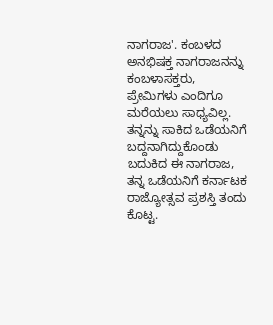ನಾಗರಾಜ'. ಕಂಬಳದ ಅನಭಿಷಕ್ತ ನಾಗರಾಜನನ್ನು ಕಂಬಳಾಸಕ್ತರು, ಪ್ರೇಮಿಗಳು ಎಂದಿಗೂ ಮರೆಯಲು ಸಾಧ್ಯವಿಲ್ಲ. ತನ್ನನ್ನು ಸಾಕಿದ ಒಡೆಯನಿಗೆ ಬದ್ದನಾಗಿದ್ದುಕೊಂಡು ಬದುಕಿದ ಈ ನಾಗರಾಜ, ತನ್ನ ಒಡೆಯನಿಗೆ ಕರ್ನಾಟಕ ರಾಜ್ಯೋತ್ಸವ ಪ್ರಶಸ್ತಿ ತಂದು ಕೊಟ್ಟ.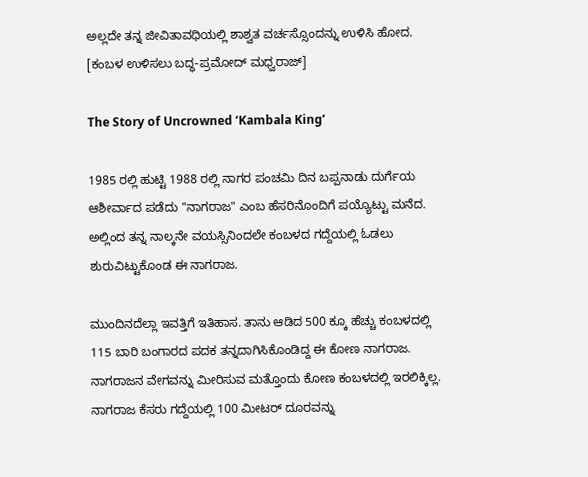ಅಲ್ಲದೇ ತನ್ನ ಜೀವಿತಾವಧಿಯಲ್ಲಿ ಶಾಶ್ವತ ವರ್ಚಸ್ಸೊಂದನ್ನು ಉಳಿಸಿ ಹೋದ. [ಕಂಬಳ ಉಳಿಸಲು ಬದ್ಧ-ಪ್ರಮೋದ್ ಮಧ್ವರಾಜ್]

The Story of Uncrowned ‘Kambala King’

1985 ರಲ್ಲಿ ಹುಟ್ಟಿ 1988 ರಲ್ಲಿ ನಾಗರ ಪಂಚಮಿ ದಿನ ಬಪ್ಪನಾಡು ದುರ್ಗೆಯ ಆಶೀರ್ವಾದ ಪಡೆದು "ನಾಗರಾಜ" ಎಂಬ ಹೆಸರಿನೊಂದಿಗೆ ಪಯ್ಯೊಟ್ಟು ಮನೆದ. ಅಲ್ಲಿಂದ ತನ್ನ ನಾಲ್ಕನೇ ವಯಸ್ಸಿನಿಂದಲೇ ಕಂಬಳದ ಗದ್ದೆಯಲ್ಲಿ ಓಡಲು ಶುರುವಿಟ್ಟುಕೊಂಡ ಈ ನಾಗರಾಜ.

ಮುಂದಿನದೆಲ್ಲಾ ಇವತ್ತಿಗೆ ಇತಿಹಾಸ. ತಾನು ಆಡಿದ 500 ಕ್ಕೂ ಹೆಚ್ಚು ಕಂಬಳದಲ್ಲಿ 115 ಬಾರಿ ಬಂಗಾರದ ಪದಕ ತನ್ನದಾಗಿಸಿಕೊಂಡಿದ್ದ ಈ ಕೋಣ ನಾಗರಾಜ. ನಾಗರಾಜನ ವೇಗವನ್ನು ಮೀರಿಸುವ ಮತ್ತೊಂದು ಕೋಣ ಕಂಬಳದಲ್ಲಿ ಇರಲಿಕ್ಕಿಲ್ಲ. ನಾಗರಾಜ ಕೆಸರು ಗದ್ದೆಯಲ್ಲಿ 100 ಮೀಟರ್ ದೂರವನ್ನು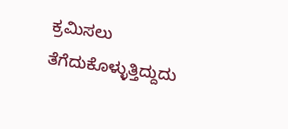ಕ್ರಮಿಸಲು ತೆಗೆದುಕೊಳ್ಳುತ್ತಿದ್ದುದು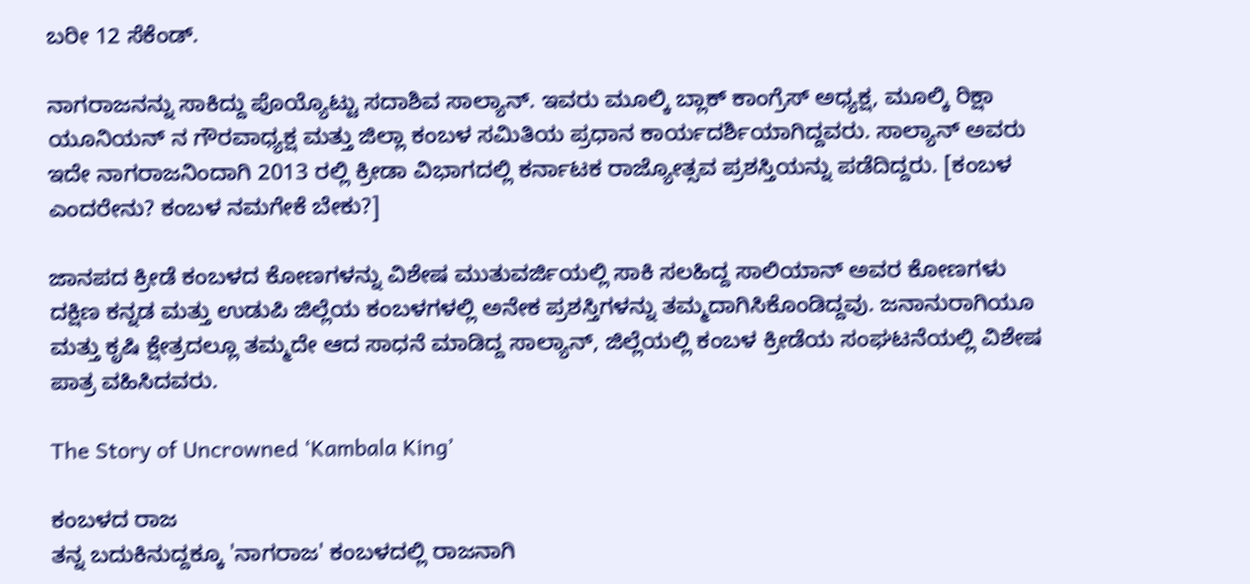ಬರೀ 12 ಸೆಕೆಂಡ್.

ನಾಗರಾಜನನ್ನು ಸಾಕಿದ್ದು ಪೊಯ್ಯೊಟ್ಟು ಸದಾಶಿವ ಸಾಲ್ಯಾನ್. ಇವರು ಮೂಲ್ಕಿ ಬ್ಲಾಕ್‌ ಕಾಂಗ್ರೆಸ್‌ ಅಧ್ಯಕ್ಷ, ಮೂಲ್ಕಿ ರಿಕ್ಷಾ ಯೂನಿಯನ್ ನ ಗೌರವಾಧ್ಯಕ್ಷ ಮತ್ತು ಜಿಲ್ಲಾ ಕಂಬಳ ಸಮಿತಿಯ ಪ್ರಧಾನ ಕಾರ್ಯದರ್ಶಿಯಾಗಿದ್ದವರು. ಸಾಲ್ಯಾನ್ ಅವರು ಇದೇ ನಾಗರಾಜನಿಂದಾಗಿ 2013 ರಲ್ಲಿ ಕ್ರೀಡಾ ವಿಭಾಗದಲ್ಲಿ ಕರ್ನಾಟಕ ರಾಜ್ಯೋತ್ಸವ ಪ್ರಶಸ್ತಿಯನ್ನು ಪಡೆದಿದ್ದರು. [ಕಂಬಳ ಎಂದರೇನು? ಕಂಬಳ ನಮಗೇಕೆ ಬೇಕು?]

ಜಾನಪದ ಕ್ರೀಡೆ ಕಂಬಳದ ಕೋಣಗಳನ್ನು ವಿಶೇಷ ಮುತುವರ್ಜಿಯಲ್ಲಿ ಸಾಕಿ ಸಲಹಿದ್ದ ಸಾಲಿಯಾನ್ ಅವರ ಕೋಣಗಳು ದಕ್ಷಿಣ ಕನ್ನಡ ಮತ್ತು ಉಡುಪಿ ಜಿಲ್ಲೆಯ ಕಂಬಳಗಳಲ್ಲಿ ಅನೇಕ ಪ್ರಶಸ್ತಿಗಳನ್ನು ತಮ್ಮದಾಗಿಸಿಕೊಂಡಿದ್ದವು. ಜನಾನುರಾಗಿಯೂ ಮತ್ತು ಕೃಷಿ ಕ್ಷೇತ್ರದಲ್ಲೂ ತಮ್ಮದೇ ಆದ ಸಾಧನೆ ಮಾಡಿದ್ದ ಸಾಲ್ಯಾನ್, ಜಿಲ್ಲೆಯಲ್ಲಿ ಕಂಬಳ ಕ್ರೀಡೆಯ ಸಂಘಟನೆಯಲ್ಲಿ ವಿಶೇಷ ಪಾತ್ರ ವಹಿಸಿದವರು.

The Story of Uncrowned ‘Kambala King’

ಕಂಬಳದ ರಾಜ
ತನ್ನ ಬದುಕಿನುದ್ದಕ್ಕೂ 'ನಾಗರಾಜ' ಕಂಬಳದಲ್ಲಿ ರಾಜನಾಗಿ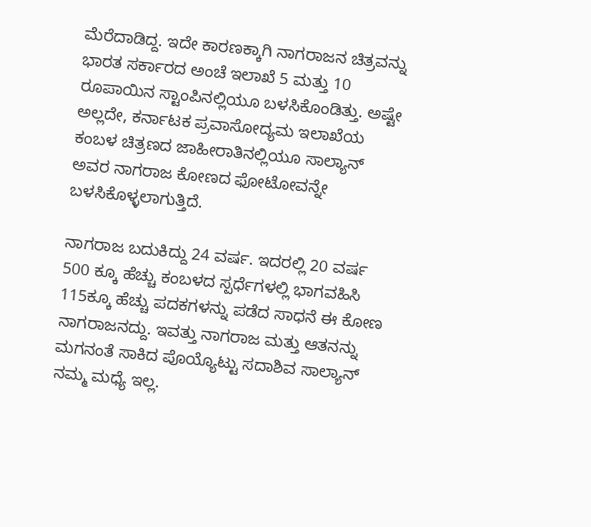ಮೆರೆದಾಡಿದ್ದ. ಇದೇ ಕಾರಣಕ್ಕಾಗಿ ನಾಗರಾಜನ ಚಿತ್ರವನ್ನು ಭಾರತ ಸರ್ಕಾರದ ಅಂಚೆ ಇಲಾಖೆ 5 ಮತ್ತು 10 ರೂಪಾಯಿನ ಸ್ಟಾಂಪಿನಲ್ಲಿಯೂ ಬಳಸಿಕೊಂಡಿತ್ತು. ಅಷ್ಟೇ ಅಲ್ಲದೇ, ಕರ್ನಾಟಕ ಪ್ರವಾಸೋದ್ಯಮ ಇಲಾಖೆಯ ಕಂಬಳ ಚಿತ್ರಣದ ಜಾಹೀರಾತಿನಲ್ಲಿಯೂ ಸಾಲ್ಯಾನ್ ಅವರ ನಾಗರಾಜ ಕೋಣದ ಫೋಟೋವನ್ನೇ ಬಳಸಿಕೊಳ್ಳಲಾಗುತ್ತಿದೆ.

ನಾಗರಾಜ ಬದುಕಿದ್ದು 24 ವರ್ಷ. ಇದರಲ್ಲಿ 20 ವರ್ಷ 500 ಕ್ಕೂ ಹೆಚ್ಚು ಕಂಬಳದ ಸ್ಪರ್ಧೆಗಳಲ್ಲಿ ಭಾಗವಹಿಸಿ 115ಕ್ಕೂ ಹೆಚ್ಚು ಪದಕಗಳನ್ನು ಪಡೆದ ಸಾಧನೆ ಈ ಕೋಣ ನಾಗರಾಜನದ್ದು. ಇವತ್ತು ನಾಗರಾಜ ಮತ್ತು ಆತನನ್ನು ಮಗನಂತೆ ಸಾಕಿದ ಪೊಯ್ಯೊಟ್ಟು ಸದಾಶಿವ ಸಾಲ್ಯಾನ್ ನಮ್ಮ ಮಧ್ಯೆ ಇಲ್ಲ.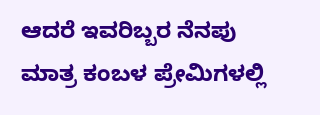ಆದರೆ ಇವರಿಬ್ಬರ ನೆನಪು ಮಾತ್ರ ಕಂಬಳ ಪ್ರೇಮಿಗಳಲ್ಲಿ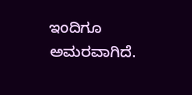ಇಂದಿಗೂ ಅಮರವಾಗಿದೆ.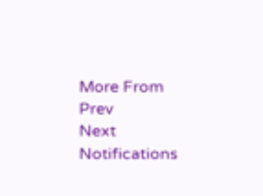More From
Prev
Next
Notifications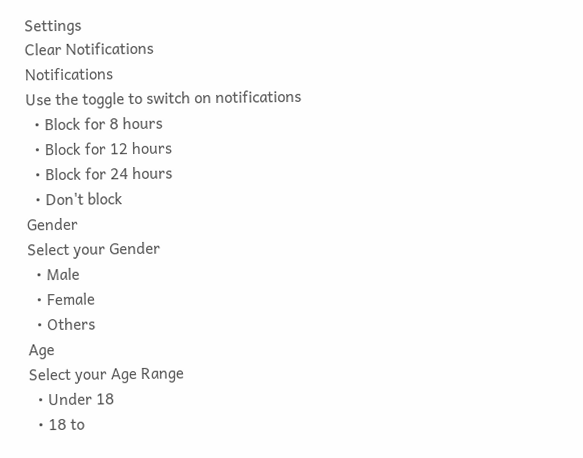Settings
Clear Notifications
Notifications
Use the toggle to switch on notifications
  • Block for 8 hours
  • Block for 12 hours
  • Block for 24 hours
  • Don't block
Gender
Select your Gender
  • Male
  • Female
  • Others
Age
Select your Age Range
  • Under 18
  • 18 to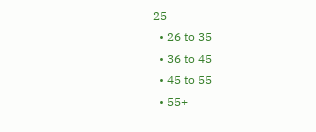25
  • 26 to 35
  • 36 to 45
  • 45 to 55
  • 55+